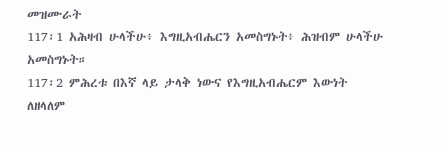መዝሙራት
117፡1 አሕዛብ ሁላችሁ፥ እግዚአብሔርን አመስግኑት፥ ሕዝብም ሁላችሁ አመስግኑት።
117፡2 ምሕረቱ በእኛ ላይ ታላቅ ነውና የእግዚአብሔርም እውነት
ለዘላለም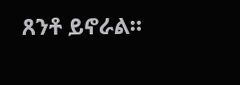ጸንቶ ይኖራል።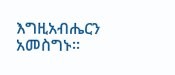እግዚአብሔርን አመስግኑ።